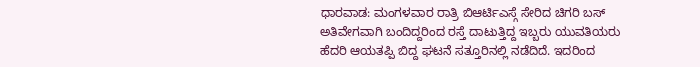ಧಾರವಾಡ: ಮಂಗಳವಾರ ರಾತ್ರಿ ಬಿಆರ್ಟಿಎಸ್ಗೆ ಸೇರಿದ ಚಿಗರಿ ಬಸ್ ಅತಿವೇಗವಾಗಿ ಬಂದಿದ್ದರಿಂದ ರಸ್ತೆ ದಾಟುತ್ತಿದ್ದ ಇಬ್ಬರು ಯುವತಿಯರು ಹೆದರಿ ಆಯತಪ್ಪಿ ಬಿದ್ದ ಘಟನೆ ಸತ್ತೂರಿನಲ್ಲಿ ನಡೆದಿದೆ. ಇದರಿಂದ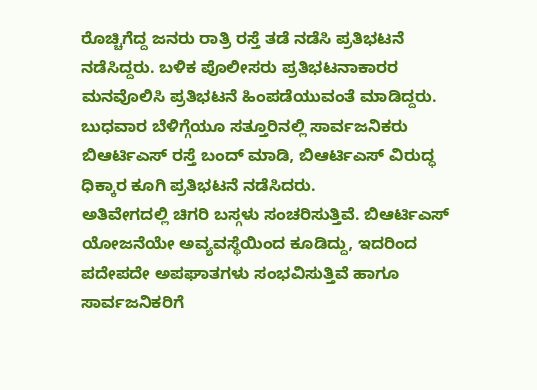ರೊಚ್ಚಿಗೆದ್ದ ಜನರು ರಾತ್ರಿ ರಸ್ತೆ ತಡೆ ನಡೆಸಿ ಪ್ರತಿಭಟನೆ ನಡೆಸಿದ್ದರು. ಬಳಿಕ ಪೊಲೀಸರು ಪ್ರತಿಭಟನಾಕಾರರ ಮನವೊಲಿಸಿ ಪ್ರತಿಭಟನೆ ಹಿಂಪಡೆಯುವಂತೆ ಮಾಡಿದ್ದರು.
ಬುಧವಾರ ಬೆಳಿಗ್ಗೆಯೂ ಸತ್ತೂರಿನಲ್ಲಿ ಸಾರ್ವಜನಿಕರು ಬಿಆರ್ಟಿಎಸ್ ರಸ್ತೆ ಬಂದ್ ಮಾಡಿ, ಬಿಆರ್ಟಿಎಸ್ ವಿರುದ್ಧ ಧಿಕ್ಕಾರ ಕೂಗಿ ಪ್ರತಿಭಟನೆ ನಡೆಸಿದರು.
ಅತಿವೇಗದಲ್ಲಿ ಚಿಗರಿ ಬಸ್ಗಳು ಸಂಚರಿಸುತ್ತಿವೆ. ಬಿಆರ್ಟಿಎಸ್ ಯೋಜನೆಯೇ ಅವ್ಯವಸ್ಥೆಯಿಂದ ಕೂಡಿದ್ದು, ಇದರಿಂದ ಪದೇಪದೇ ಅಪಘಾತಗಳು ಸಂಭವಿಸುತ್ತಿವೆ ಹಾಗೂ ಸಾರ್ವಜನಿಕರಿಗೆ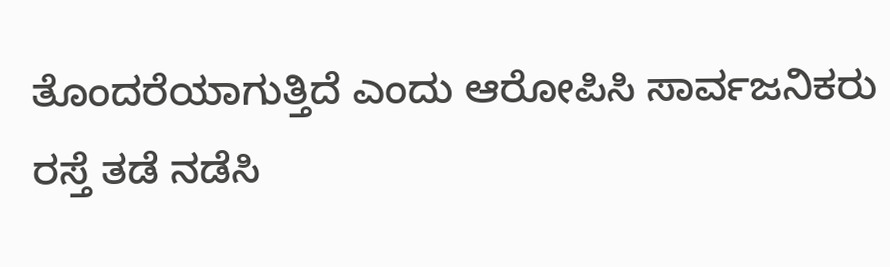ತೊಂದರೆಯಾಗುತ್ತಿದೆ ಎಂದು ಆರೋಪಿಸಿ ಸಾರ್ವಜನಿಕರು ರಸ್ತೆ ತಡೆ ನಡೆಸಿ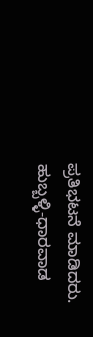ಪ್ರತಿಭಟನೆ ಮಾಡಿದರು.
ಹುಬ್ಬಳ್ಳಿ-ಧಾರವಾಡ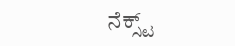ನೆಕ್ಸ್ಟ್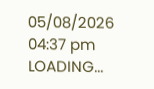05/08/2026 04:37 pm
LOADING...